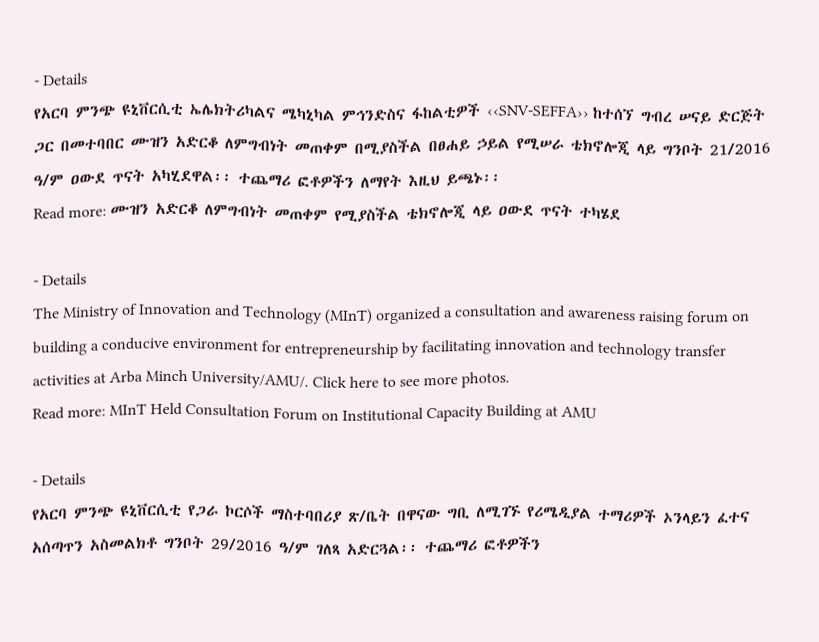- Details
የአርባ ምንጭ ዩኒቨርሲቲ ኤሌክትሪካልና ሜካኒካል ምኅንድስና ፋከልቲዎች ‹‹SNV-SEFFA›› ከተሰኘ ግብረ ሠናይ ድርጅት ጋር በመተባበር ሙዝን አድርቆ ለምግብነት መጠቀም በሚያስችል በፀሐይ ኃይል የሚሠራ ቴክኖሎጂ ላይ ግንቦት 21/2016 ዓ/ም ዐውደ ጥናት አካሂደዋል፡፡ ተጨማሪ ፎቶዎችን ለማየት እዚህ ይጫኑ፡፡
Read more: ሙዝን አድርቆ ለምግብነት መጠቀም የሚያስችል ቴክኖሎጂ ላይ ዐውደ ጥናት ተካሄደ

- Details
The Ministry of Innovation and Technology (MInT) organized a consultation and awareness raising forum on building a conducive environment for entrepreneurship by facilitating innovation and technology transfer activities at Arba Minch University/AMU/. Click here to see more photos.
Read more: MInT Held Consultation Forum on Institutional Capacity Building at AMU

- Details
የአርባ ምንጭ ዩኒቨርሲቲ የጋራ ኮርሶች ማስተባበሪያ ጽ/ቤት በዋናው ግቢ ለሚገኙ የሪሜዲያል ተማሪዎች ኦንላይን ፈተና አሰጣጥን አስመልክቶ ግንቦት 29/2016 ዓ/ም ገለጻ አድርጓል፡፡ ተጨማሪ ፎቶዎችን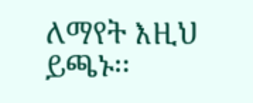ለማየት እዚህ ይጫኑ፡፡